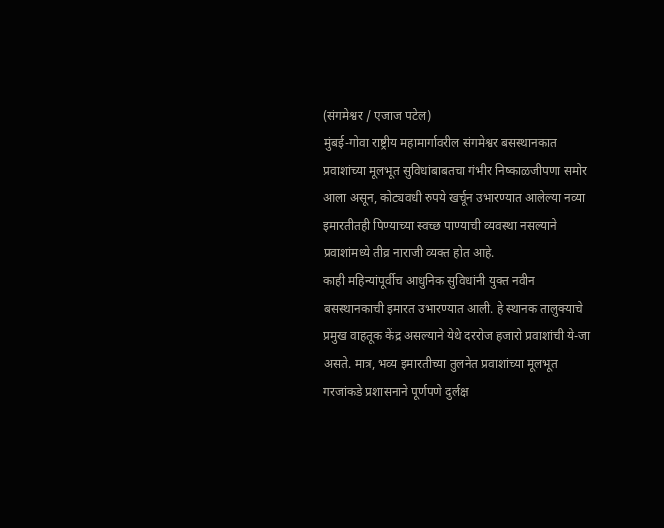(संगमेश्वर / एजाज पटेल)
मुंबई-गोवा राष्ट्रीय महामार्गावरील संगमेश्वर बसस्थानकात प्रवाशांच्या मूलभूत सुविधांबाबतचा गंभीर निष्काळजीपणा समोर आला असून, कोट्यवधी रुपये खर्चून उभारण्यात आलेल्या नव्या इमारतीतही पिण्याच्या स्वच्छ पाण्याची व्यवस्था नसल्याने प्रवाशांमध्ये तीव्र नाराजी व्यक्त होत आहे.
काही महिन्यांपूर्वीच आधुनिक सुविधांनी युक्त नवीन बसस्थानकाची इमारत उभारण्यात आली. हे स्थानक तालुक्याचे प्रमुख वाहतूक केंद्र असल्याने येथे दररोज हजारो प्रवाशांची ये-जा असते. मात्र, भव्य इमारतीच्या तुलनेत प्रवाशांच्या मूलभूत गरजांकडे प्रशासनाने पूर्णपणे दुर्लक्ष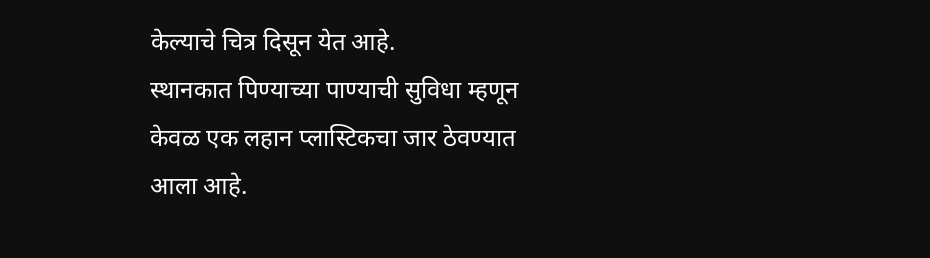केल्याचे चित्र दिसून येत आहे.
स्थानकात पिण्याच्या पाण्याची सुविधा म्हणून केवळ एक लहान प्लास्टिकचा जार ठेवण्यात आला आहे.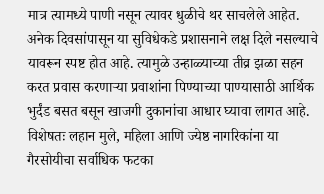मात्र त्यामध्ये पाणी नसून त्यावर धुळीचे थर साचलेले आहेत. अनेक दिवसांपासून या सुविधेकडे प्रशासनाने लक्ष दिले नसल्याचे यावरून स्पष्ट होत आहे. त्यामुळे उन्हाळ्याच्या तीव्र झळा सहन करत प्रवास करणाऱ्या प्रवाशांना पिण्याच्या पाण्यासाठी आर्थिक भुर्दंड बसत बसून खाजगी दुकानांचा आधार घ्यावा लागत आहे.
विशेषतः लहान मुले, महिला आणि ज्येष्ठ नागरिकांना या गैरसोयीचा सर्वाधिक फटका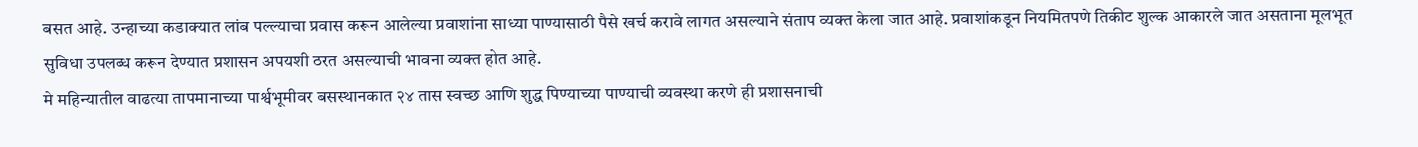बसत आहे. उन्हाच्या कडाक्यात लांब पल्ल्याचा प्रवास करून आलेल्या प्रवाशांना साध्या पाण्यासाठी पैसे खर्च करावे लागत असल्याने संताप व्यक्त केला जात आहे. प्रवाशांकडून नियमितपणे तिकीट शुल्क आकारले जात असताना मूलभूत सुविधा उपलब्ध करून देण्यात प्रशासन अपयशी ठरत असल्याची भावना व्यक्त होत आहे.
मे महिन्यातील वाढत्या तापमानाच्या पार्श्वभूमीवर बसस्थानकात २४ तास स्वच्छ आणि शुद्ध पिण्याच्या पाण्याची व्यवस्था करणे ही प्रशासनाची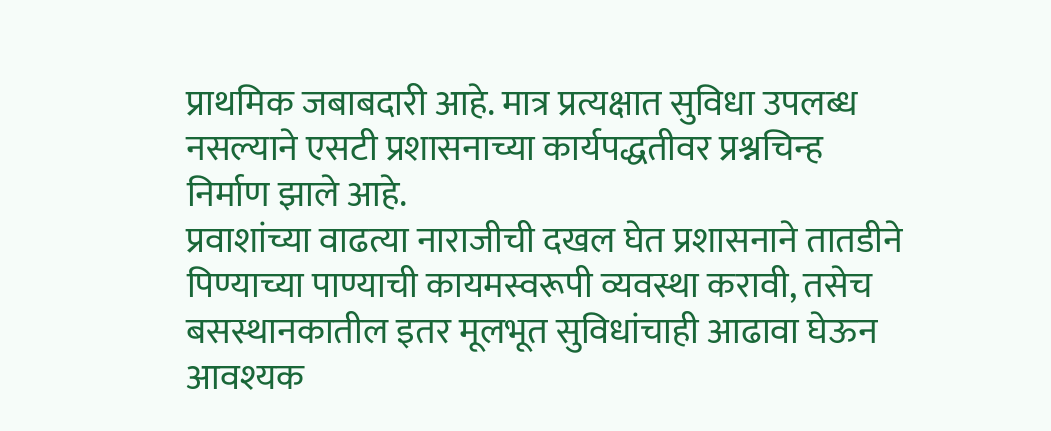प्राथमिक जबाबदारी आहे. मात्र प्रत्यक्षात सुविधा उपलब्ध नसल्याने एसटी प्रशासनाच्या कार्यपद्धतीवर प्रश्नचिन्ह निर्माण झाले आहे.
प्रवाशांच्या वाढत्या नाराजीची दखल घेत प्रशासनाने तातडीने पिण्याच्या पाण्याची कायमस्वरूपी व्यवस्था करावी, तसेच बसस्थानकातील इतर मूलभूत सुविधांचाही आढावा घेऊन आवश्यक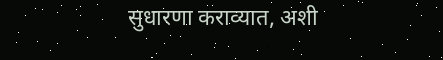सुधारणा कराव्यात, अशी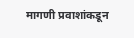मागणी प्रवाशांकडून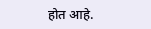होत आहे.